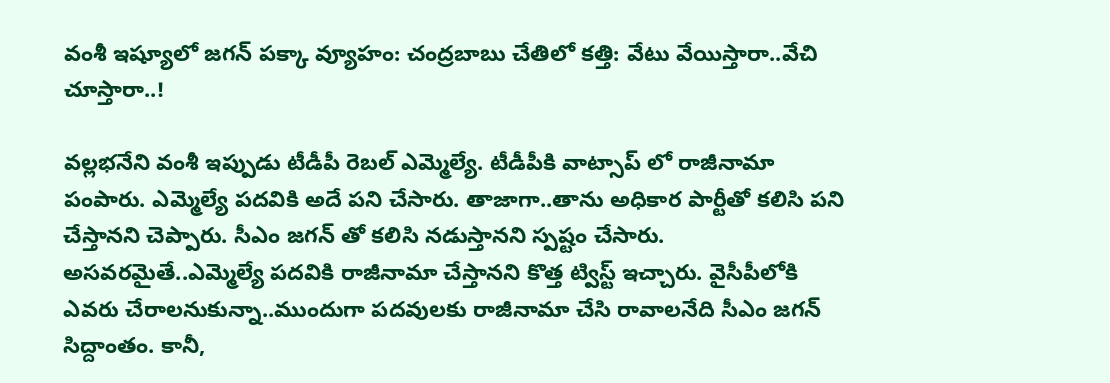వంశీ ఇష్యూలో జగన్ పక్కా వ్యూహం: చంద్రబాబు చేతిలో కత్తి: వేటు వేయిస్తారా..వేచి చూస్తారా..!

వల్లభనేని వంశీ ఇప్పుడు టీడీపీ రెబల్ ఎమ్మెల్యే. టీడీపీకి వాట్సాప్ లో రాజీనామా పంపారు. ఎమ్మెల్యే పదవికి అదే పని చేసారు. తాజాగా..తాను అధికార పార్టీతో కలిసి పని చేస్తానని చెప్పారు. సీఎం జగన్ తో కలిసి నడుస్తానని స్పష్టం చేసారు. అసవరమైతే..ఎమ్మెల్యే పదవికి రాజీనామా చేస్తానని కొత్త ట్విస్ట్ ఇచ్చారు. వైసీపీలోకి ఎవరు చేరాలనుకున్నా..ముందుగా పదవులకు రాజీనామా చేసి రావాలనేది సీఎం జగన్ సిద్దాంతం. కానీ,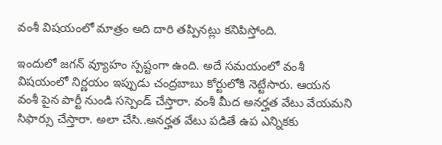వంశీ విషయంలో మాత్రం అది దారి తప్పినట్లు కనిపిస్తోంది.

ఇందులో జగన్ వ్యూహం స్పష్టంగా ఉంది. అదే సమయంలో వంశీ విషయంలో నిర్ణయం ఇప్పుడు చంద్రబాబు కోర్టులోకి నెట్టేసారు. ఆయన వంశీ పైన పార్టీ నుండి సస్పెండ్ చేస్తారా. వంశీ మీద అనర్హత వేటు వేయమని సిఫార్సు చేస్తారా. అలా చేసి..అనర్హత వేటు పడితే ఉప ఎన్నికకు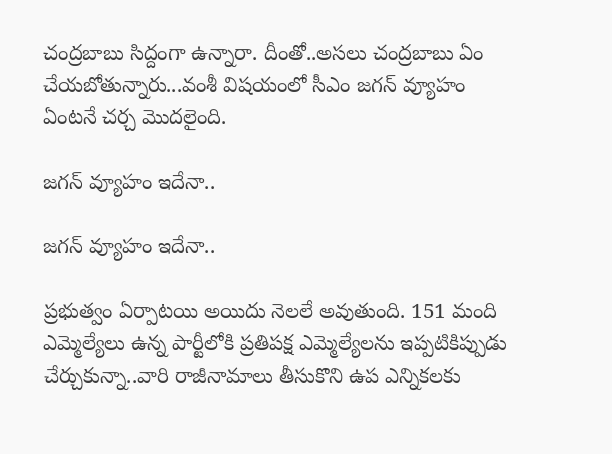చంద్రబాబు సిద్దంగా ఉన్నారా. దీంతో..అసలు చంద్రబాబు ఏం చేయబోతున్నారు...వంశీ విషయంలో సీఎం జగన్ వ్యూహం ఏంటనే చర్చ మొదలైంది.

జగన్ వ్యూహం ఇదేనా..

జగన్ వ్యూహం ఇదేనా..

ప్రభుత్వం ఏర్పాటయి అయిదు నెలలే అవుతుంది. 151 మంది ఎమ్మెల్యేలు ఉన్న పార్టీలోకి ప్రతిపక్ష ఎమ్మెల్యేలను ఇప్పటికిప్పుడు చేర్చుకున్నా..వారి రాజీనామాలు తీసుకొని ఉప ఎన్నికలకు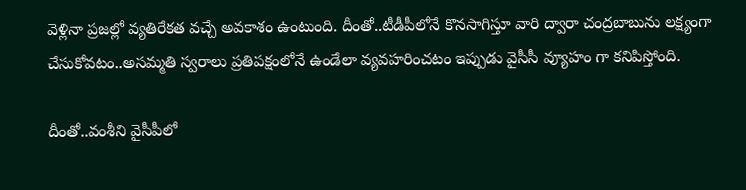వెళ్లినా ప్రజల్లో వ్యతిరేకత వచ్చే అవకాశం ఉంటుంది. దీంతో..టీడీపీలోనే కొనసాగిస్తూ వారి ద్వారా చంద్రబాబును లక్ష్యంగా చేసుకోవటం..అసమ్మతి స్వరాలు ప్రతిపక్షంలోనే ఉండేలా వ్యవహరించటం ఇప్పుడు వైసీసీ వ్యూహం గా కనిపిస్తోంది.

దీంతో..వంశీని వైసీపీలో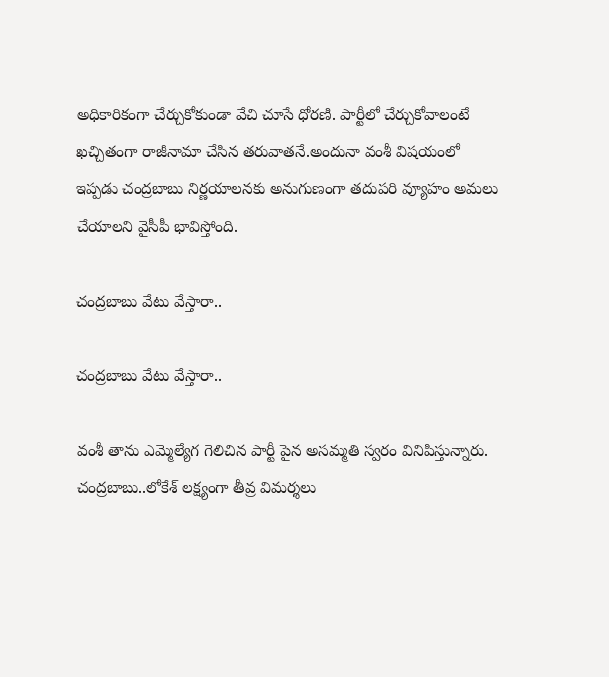అధికారికంగా చేర్చుకోకుండా వేచి చూసే ధోరణి. పార్టీలో చేర్చుకోవాలంటే ఖచ్చితంగా రాజీనామా చేసిన తరువాతనే.అందునా వంశీ విషయంలో ఇప్పడు చంద్రబాబు నిర్ణయాలనకు అనుగుణంగా తదుపరి వ్యూహం అమలు చేయాలని వైసీపీ భావిస్తోంది.

చంద్రబాబు వేటు వేస్తారా..

చంద్రబాబు వేటు వేస్తారా..

వంశీ తాను ఎమ్మెల్యేగ గెలిచిన పార్టీ పైన అసమ్మతి స్వరం వినిపిస్తున్నారు. చంద్రబాబు..లోకేశ్ లక్ష్యంగా తీవ్ర విమర్శలు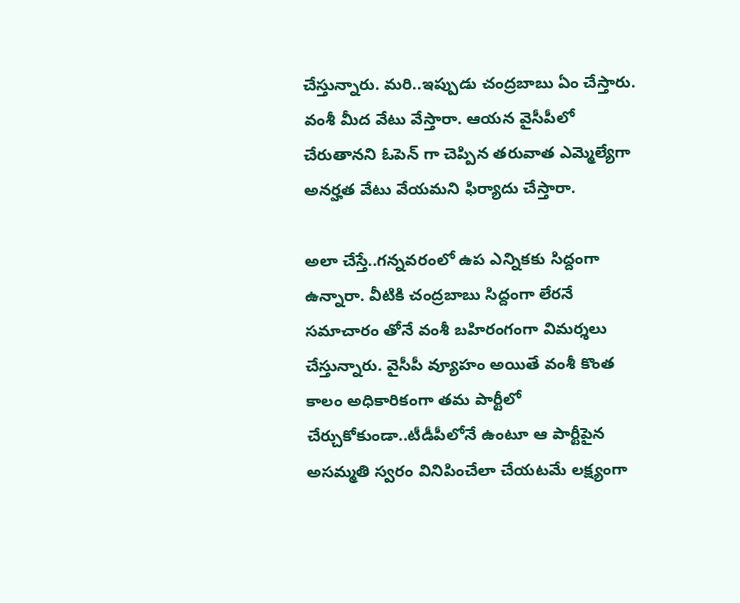చేస్తున్నారు. మరి..ఇప్పుడు చంద్రబాబు ఏం చేస్తారు. వంశీ మీద వేటు వేస్తారా. ఆయన వైసీపీలో చేరుతానని ఓపెన్ గా చెప్పిన తరువాత ఎమ్మెల్యేగా అనర్హత వేటు వేయమని ఫిర్యాదు చేస్తారా.

అలా చేస్తే..గన్నవరంలో ఉప ఎన్నికకు సిద్దంగా ఉన్నారా. వీటికి చంద్రబాబు సిద్దంగా లేరనే సమాచారం తోనే వంశీ బహిరంగంగా విమర్శలు చేస్తున్నారు. వైసీపీ వ్యూహం అయితే వంశీ కొంత కాలం అధికారికంగా తమ పార్టీలో చేర్చుకోకుండా..టీడీపీలోనే ఉంటూ ఆ పార్టీపైన అసమ్మతి స్వరం వినిపించేలా చేయటమే లక్ష్యంగా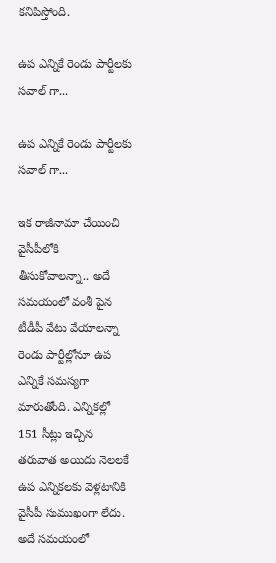కనిపిస్తోంది.

ఉప ఎన్నికే రెండు పార్టీలకు సవాల్ గా...

ఉప ఎన్నికే రెండు పార్టీలకు సవాల్ గా...

ఇక రాజీనామా చేయించి వైసీపీలోకి తీసుకోవాలన్నా.. అదే సమయంలో వంశీ పైన టీడీపీ వేటు వేయాలన్నా రెండు పార్టీల్లోనూ ఉప ఎన్నికే సమస్యగా మారుతోంది. ఎన్నికల్లో 151 సీట్లు ఇచ్చిన తరువాత అయిదు నెలలకే ఉప ఎన్నికలకు వెళ్లటానికి వైసీపీ సుముఖంగా లేదు. అదే సమయంలో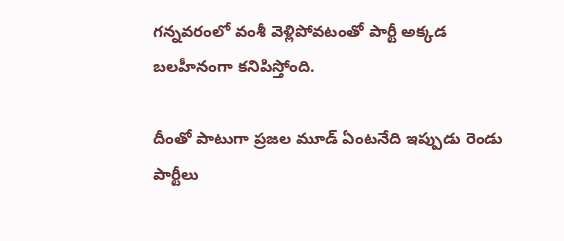గన్నవరంలో వంశీ వెళ్లిపోవటంతో పార్టీ అక్కడ బలహీనంగా కనిపిస్తోంది.

దీంతో పాటుగా ప్రజల మూడ్ ఏంటనేది ఇప్పుడు రెండు పార్టీలు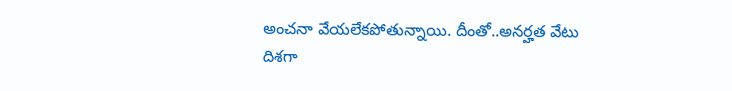అంచనా వేయలేకపోతున్నాయి. దీంతో..అనర్హత వేటు దిశగా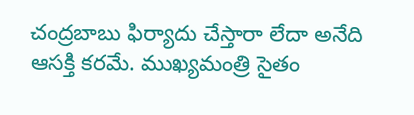చంద్రబాబు ఫిర్యాదు చేస్తారా లేదా అనేది ఆసక్తి కరమే. ముఖ్యమంత్రి సైతం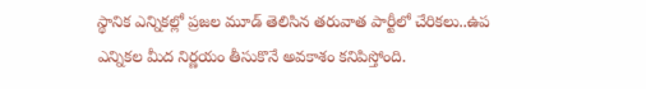స్థానిక ఎన్నికల్లో ప్రజల మూడ్ తెలిసిన తరువాత పార్టీలో చేరికలు..ఉప ఎన్నికల మీద నిర్ణయం తీసుకొనే అవకాశం కనిపిస్తోంది.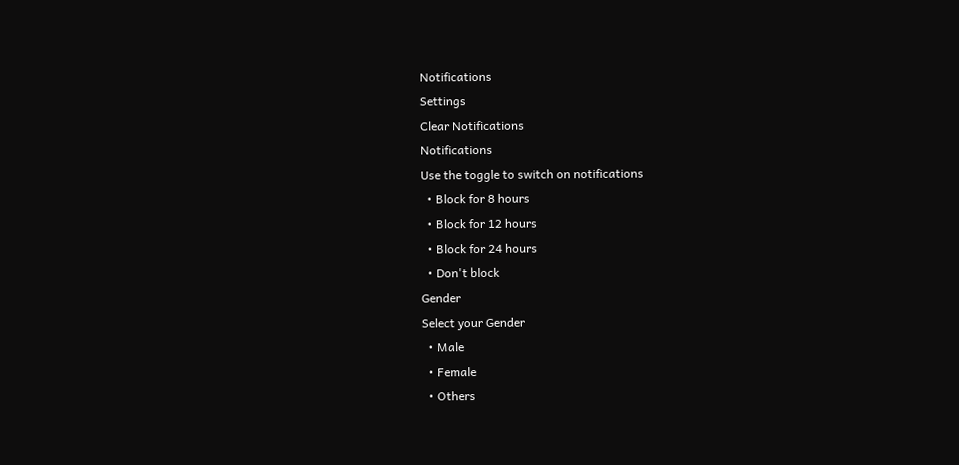Notifications
Settings
Clear Notifications
Notifications
Use the toggle to switch on notifications
  • Block for 8 hours
  • Block for 12 hours
  • Block for 24 hours
  • Don't block
Gender
Select your Gender
  • Male
  • Female
  • Others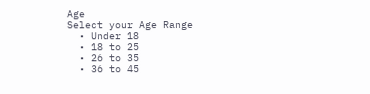Age
Select your Age Range
  • Under 18
  • 18 to 25
  • 26 to 35
  • 36 to 45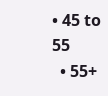• 45 to 55
  • 55+